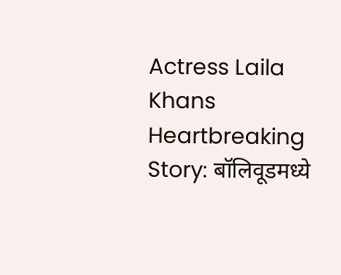Actress Laila Khans Heartbreaking Story: बॉलिवूडमध्ये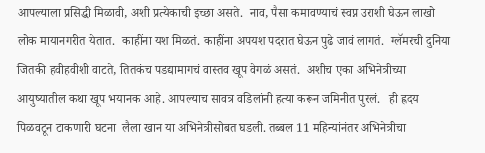आपल्याला प्रसिद्धी मिळावी, अशी प्रत्येकाची इच्छा असते.  नाव, पैसा कमावण्याचं स्वप्न उराशी घेऊन लाखो लोक मायानगरीत येतात.  काहींना यश मिळतं. काहींना अपयश पदरात घेऊन पुढे जावं लागतं.  ग्लॅमरची दुनिया जितकी हवीहवीशी वाटते, तितकंच पडद्यामागचं वास्तव खूप वेगळं असतं.  अशीच एका अभिनेत्रीच्या आयुष्यातील कथा खूप भयानक आहे. आपल्याच सावत्र वडिलांनी हत्या करून जमिनीत पुरलं.   ही ह्रदय पिळवटून टाकणारी घटना  लैला खान या अभिनेत्रीसोबत घडली. तब्बल 11 महिन्यांनंतर अभिनेत्रीचा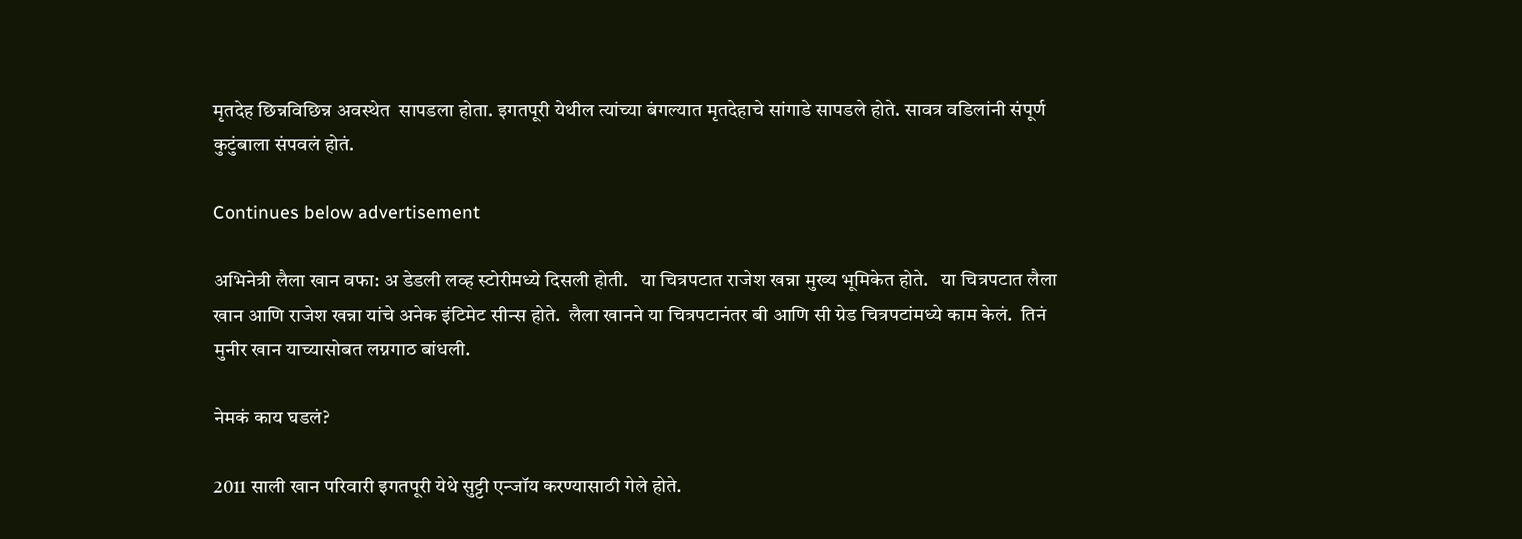मृतदेह छिन्नविछिन्न अवस्थेत  सापडला होता. इगतपूरी येथील त्यांच्या बंगल्यात मृतदेहाचे सांगाडे सापडले होते. सावत्र वडिलांनी संपूर्ण कुटुंबाला संपवलं होतं.

Continues below advertisement

अभिनेत्री लैला खान वफा: अ डेडली लव्ह स्टोरीमध्ये दिसली होती.   या चित्रपटात राजेश खन्ना मुख्य भूमिकेत होते.   या चित्रपटात लैला खान आणि राजेश खन्ना यांचे अनेक इंटिमेट सीन्स होते.  लैला खानने या चित्रपटानंतर बी आणि सी ग्रेड चित्रपटांमध्ये काम केलं.  तिनं मुनीर खान याच्यासोबत लग्नगाठ बांधली.

नेमकं काय घडलं?

2011 साली खान परिवारी इगतपूरी येथे सुट्टी एन्जॉय करण्यासाठी गेले होते.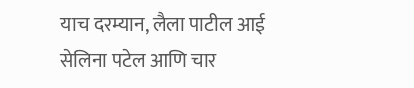याच दरम्यान, लैला पाटील आई सेलिना पटेल आणि चार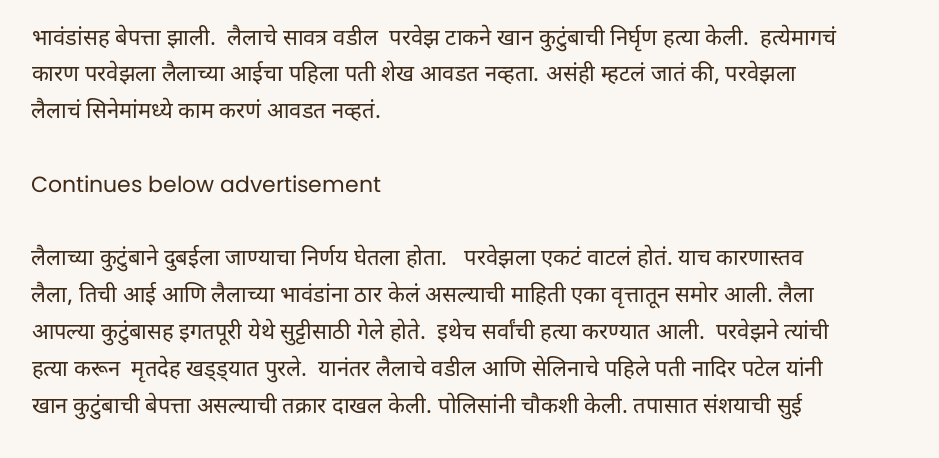भावंडांसह बेपत्ता झाली.  लैलाचे सावत्र वडील  परवेझ टाकने खान कुटुंबाची निर्घृण हत्या केली.  हत्येमागचं कारण परवेझला लैलाच्या आईचा पहिला पती शेख आवडत नव्हता. असंही म्हटलं जातं की, परवेझला लैलाचं सिनेमांमध्ये काम करणं आवडत नव्हतं.

Continues below advertisement

लैलाच्या कुटुंबाने दुबईला जाण्याचा निर्णय घेतला होता.   परवेझला एकटं वाटलं होतं. याच कारणास्तव लैला, तिची आई आणि लैलाच्या भावंडांना ठार केलं असल्याची माहिती एका वृत्तातून समोर आली. लैला आपल्या कुटुंबासह इगतपूरी येथे सुट्टीसाठी गेले होते.  इथेच सर्वांची हत्या करण्यात आली.  परवेझने त्यांची हत्या करून  मृतदेह खड्ड्यात पुरले.  यानंतर लैलाचे वडील आणि सेलिनाचे पहिले पती नादिर पटेल यांनी खान कुटुंबाची बेपत्ता असल्याची तक्रार दाखल केली. पोलिसांनी चौकशी केली. तपासात संशयाची सुई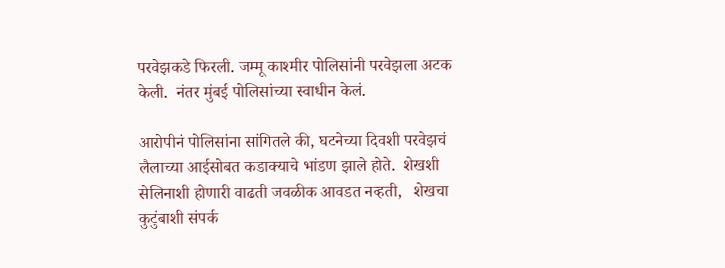परवेझकडे फिरली. जम्मू काश्मीर पोलिसांनी परवेझला अटक केली.  नंतर मुंबई पोलिसांच्या स्वाधीन केलं.

आरोपीनं पोलिसांना सांगितले की, घटनेच्या दिवशी परवेझचं लैलाच्या आईसोबत कडाक्याचे भांडण झाले होते.  शेखशी सेलिनाशी होणारी वाढती जवळीक आवडत नव्हती,   शेखचा कुटुंबाशी संपर्क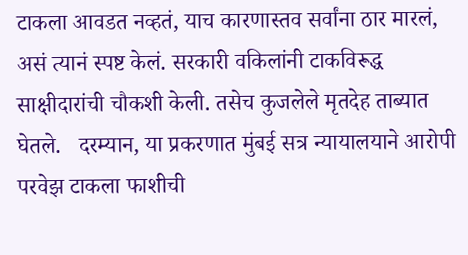टाकला आवडत नव्हतं, याच कारणास्तव सर्वांना ठार मारलं, असं त्यानं स्पष्ट केलं. सरकारी वकिलांनी टाकविरूद्ध  साक्षीदारांची चौकशी केली. तसेच कुजलेले मृतदेह ताब्यात घेतले.   दरम्यान, या प्रकरणात मुंबई सत्र न्यायालयाने आरोपी परवेझ टाकला फाशीची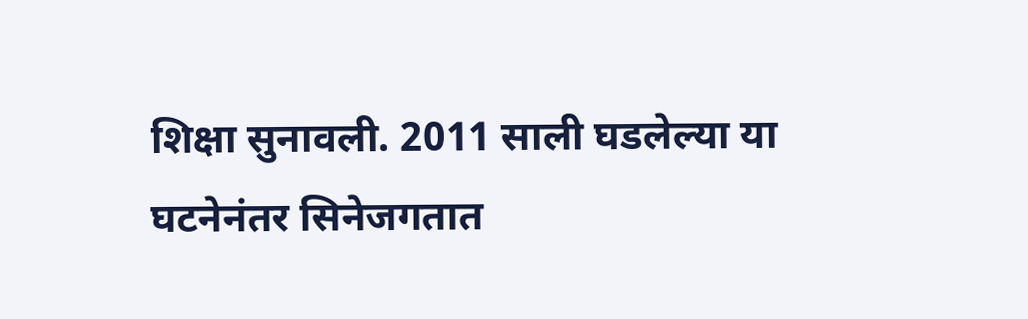शिक्षा सुनावली. 2011 साली घडलेल्या या घटनेनंतर सिनेजगतात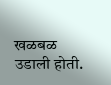खळबळ उडाली होती.